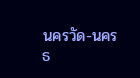นครวัด-นครธ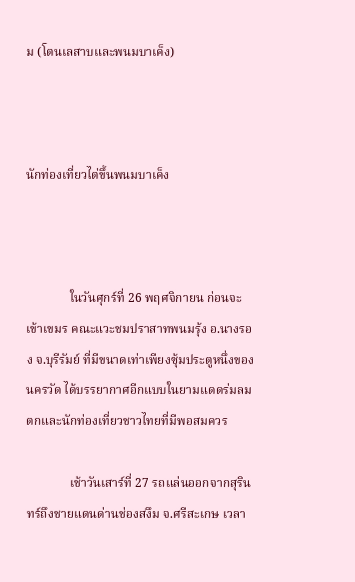ม (โตนเลสาบและพนมบาเค็ง)



นักท่องเที่ยวไต่ขึ้นพนมบาเค็ง



              ในวันศุกร์ที่ 26 พฤศจิกายน ก่อนจะเข้าเขมร คณะแวะชมปราสาทพนมรุ้ง อ.นางรอง จ.บุรีรัมย์ ที่มีขนาดเท่าเพียงซุ้มประตูหนึ่งของ นครวัด ได้บรรยากาศอีกแบบในยามแดดร่มลมตกและนักท่องเที่ยวชาวไทยที่มีพอสมควร

              เช้าวันเสาร์ที่ 27 รถแล่นออกจากสุรินทร์ถึงชายแดนด่านช่องสงึม จ.ศรีสะเกษ เวลา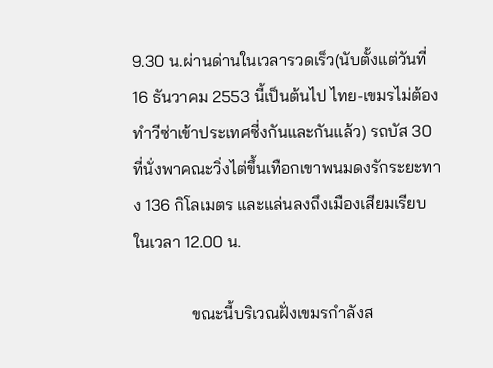9.30 น.ผ่านด่านในเวลารวดเร็ว(นับตั้งแต่วันที่ 16 ธันวาคม 2553 นี้เป็นต้นไป ไทย-เขมรไม่ต้องทำวีซ่าเข้าประเทศซี่งกันและกันแล้ว) รถบัส 30 ที่นั่งพาคณะวิ่งไต่ขึ้นเทือกเขาพนมดงรักระยะทาง 136 กิโลเมตร และแล่นลงถึงเมืองเสียมเรียบในเวลา 12.00 น.

              ขณะนี้บริเวณฝั่งเขมรกำลังส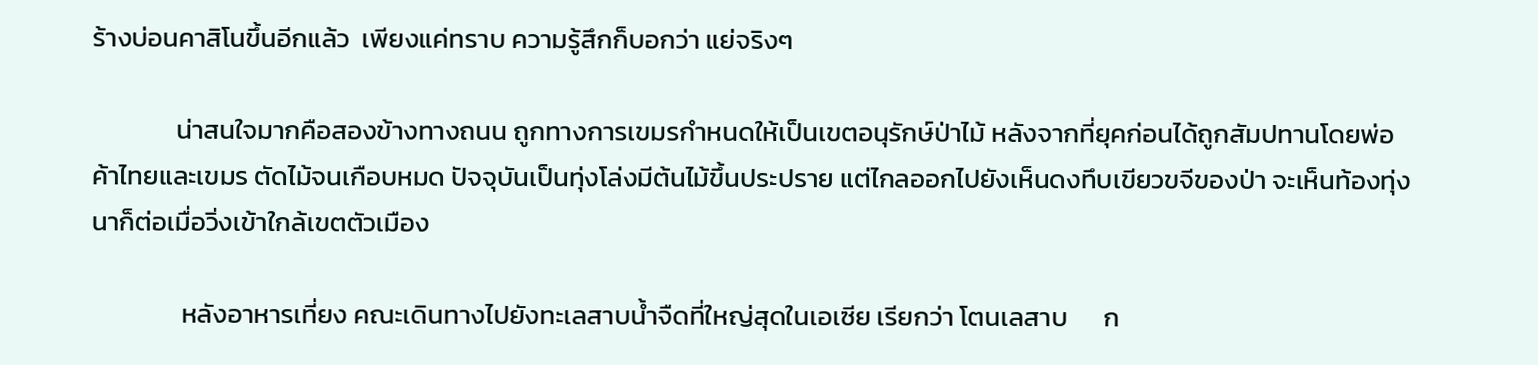ร้างบ่อนคาสิโนขึ้นอีกแล้ว  เพียงแค่ทราบ ความรู้สึกก็บอกว่า แย่จริงๆ

              น่าสนใจมากคือสองข้างทางถนน ถูกทางการเขมรกำหนดให้เป็นเขตอนุรักษ์ป่าไม้ หลังจากที่ยุคก่อนได้ถูกสัมปทานโดยพ่อค้าไทยและเขมร ตัดไม้จนเกือบหมด ปัจจุบันเป็นทุ่งโล่งมีต้นไม้ขึ้นประปราย แต่ไกลออกไปยังเห็นดงทึบเขียวขจีของป่า จะเห็นท้องทุ่งนาก็ต่อเมื่อวิ่งเข้าใกล้เขตตัวเมือง

               หลังอาหารเที่ยง คณะเดินทางไปยังทะเลสาบน้ำจืดที่ใหญ่สุดในเอเซีย เรียกว่า โตนเลสาบ      ก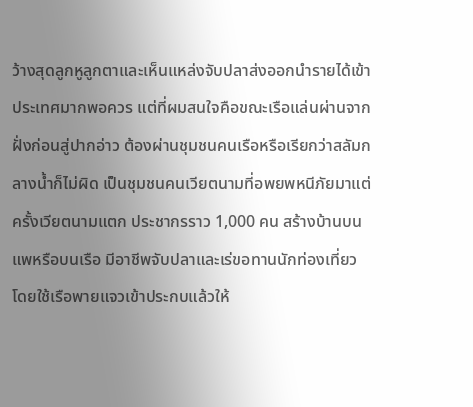ว้างสุดลูกหูลูกตาและเห็นแหล่งจับปลาส่งออกนำรายได้เข้าประเทศมากพอควร แต่ที่ผมสนใจคือขณะเรือแล่นผ่านจากฝั่งก่อนสู่ปากอ่าว ต้องผ่านชุมชนคนเรือหรือเรียกว่าสลัมกลางน้ำก็ไม่ผิด เป็นชุมชนคนเวียตนามที่อพยพหนีภัยมาแต่ครั้งเวียตนามแตก ประชากรราว 1,000 คน สร้างบ้านบนแพหรือบนเรือ มีอาชีพจับปลาและเร่ขอทานนักท่องเที่ยว โดยใช้เรือพายแจวเข้าประกบแล้วให้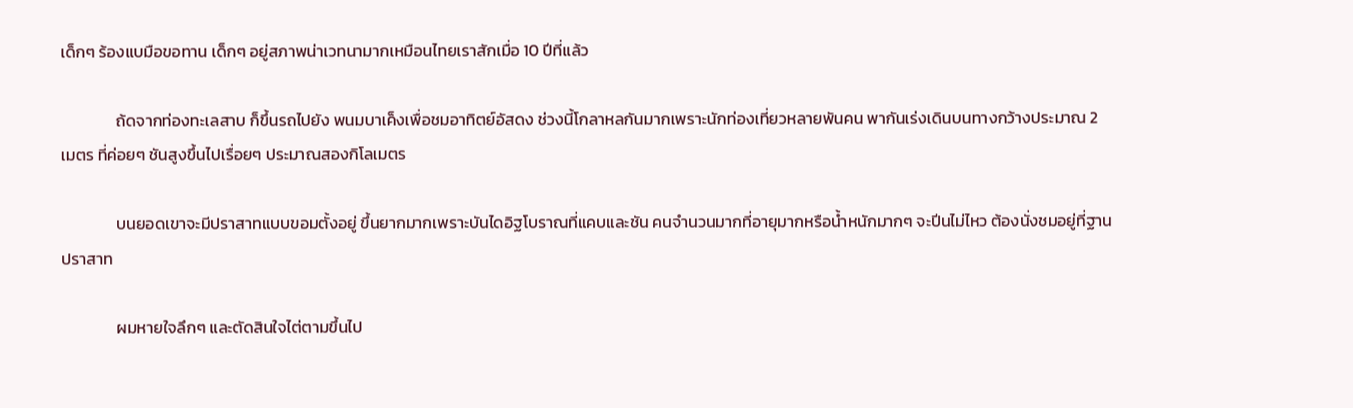เด็กๆ ร้องแบมือขอทาน เด็กๆ อยู่สภาพน่าเวทนามากเหมือนไทยเราสักเมื่อ 10 ปีที่แล้ว

               ถ้ดจากท่องทะเลสาบ ก็ขึ้นรถไปยัง พนมบาเค็งเพื่อชมอาทิตย์อัสดง ช่วงนี้โกลาหลกันมากเพราะนักท่องเที่ยวหลายพันคน พากันเร่งเดินบนทางกว้างประมาณ 2 เมตร ที่ค่อยๆ ชันสูงขึ้นไปเรื่อยๆ ประมาณสองกิโลเมตร

               บนยอดเขาจะมีปราสาทแบบขอมตั้งอยู่ ขึ้นยากมากเพราะบันไดอิฐโบราณที่แคบและชัน คนจำนวนมากที่อายุมากหรือน้ำหนักมากๆ จะปีนไม่ไหว ต้องนั่งชมอยู่ที่ฐานปราสาท

               ผมหายใจลึกๆ และตัดสินใจไต่ตามขึ้นไป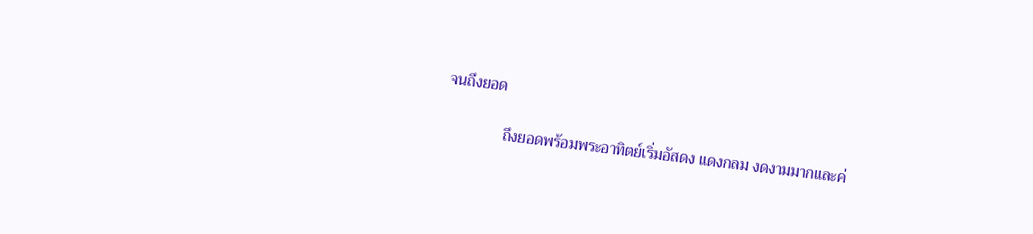จนถึงยอด

               ถึงยอดพร้อมพระอาทิตย์เริ่มอัสดง แดงกลม งดงามมากและค่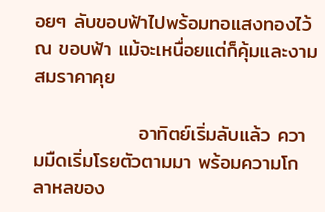อยๆ ลับขอบฟ้าไปพร้อมทอแสงทองไว้ ณ ขอบฟ้า แม้จะเหนื่อยแต่ก็คุ้มและงามสมราคาคุย

               อาทิตย์เริ่มลับแล้ว ความมืดเริ่มโรยตัวตามมา พร้อมความโกลาหลของ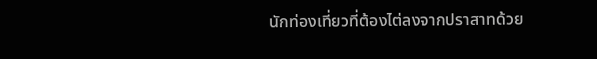นักท่องเที่ยวที่ต้องไต่ลงจากปราสาทด้วย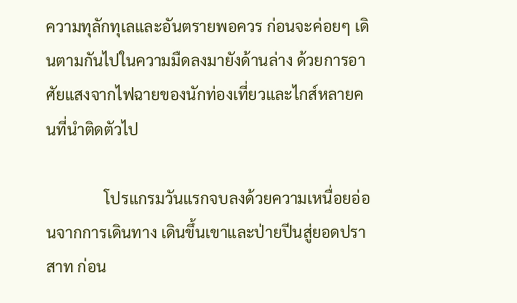ความทุลักทุเลและอันตรายพอควร ก่อนจะค่อยๆ เดินตามกันไปในความมืดลงมายังด้านล่าง ด้วยการอาศัยแสงจากไฟฉายของนักท่องเที่ยวและไกส์หลายคนที่นำติดตัวไป

               โปรแกรมวันแรกจบลงด้วยความเหนื่อยอ่อนจากการเดินทาง เดินขึ้นเขาและป่ายปีนสู่ยอดปราสาท ก่อน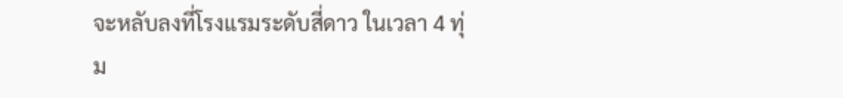จะหลับลงที่โรงแรมระดับสี่ดาว ในเวลา 4 ทุ่ม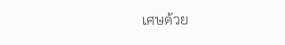เศษด้วย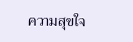ความสุขใจ